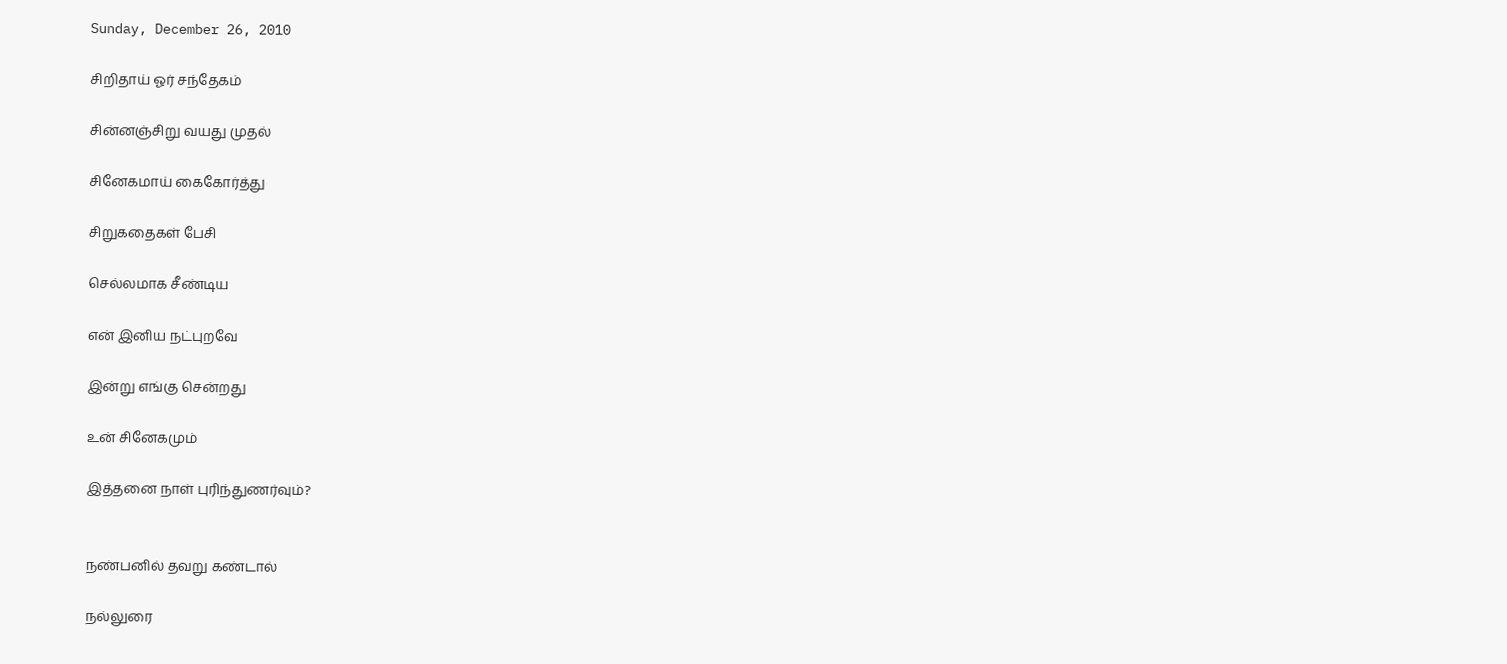Sunday, December 26, 2010

சிறிதாய் ஓர் சந்தேகம்

சின்னஞ்சிறு வயது முதல்

சினேகமாய் கைகோர்த்து

சிறுகதைகள் பேசி

செல்லமாக சீண்டிய

என் இனிய நட்புறவே

இன்று எங்கு சென்றது

உன் சினேகமும்

இத்தனை நாள் புரிந்துணர்வும்?


நண்பனில் தவறு கண்டால்

நல்லுரை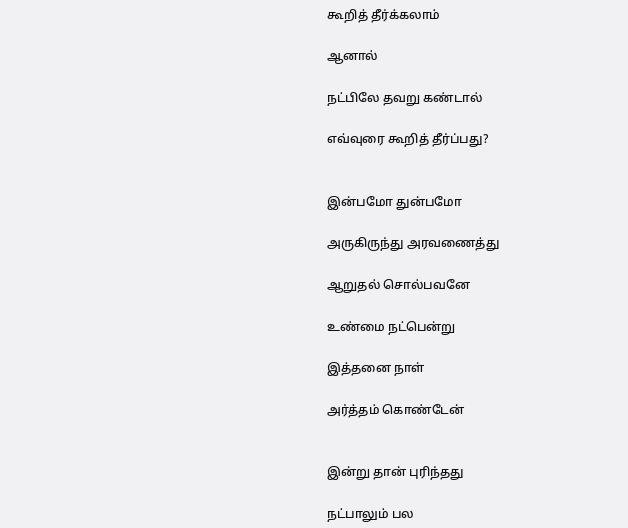கூறித் தீர்க்கலாம்

ஆனால்

நட்பிலே தவறு கண்டால்

எவ்வுரை கூறித் தீர்ப்பது?


இன்பமோ துன்பமோ

அருகிருந்து அரவணைத்து

ஆறுதல் சொல்பவனே

உண்மை நட்பென்று

இத்தனை நாள்

அர்த்தம் கொண்டேன்


இன்று தான் புரிந்தது

நட்பாலும் பல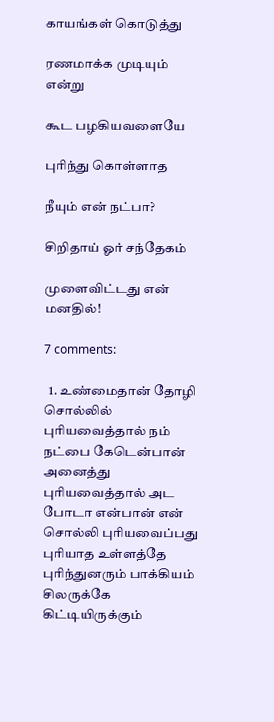காயங்கள் கொடுத்து

ரணமாக்க முடியும் என்று

கூட பழகியவளையே

புரிந்து கொள்ளாத

நீயும் என் நட்பா?

சிறிதாய் ஓர் சந்தேகம்

முளைவிட்டது என் மனதில்!

7 comments:

  1. உண்மைதான் தோழி சொல்லில் புரியவைத்தால் நம் நட்பை கேடென்பான் அனைத்து புரியவைத்தால் அட போடா என்பான் என் சொல்லி புரியவைப்பது புரியாத உள்ளத்தே புரிந்துனரும் பாக்கியம் சிலருக்கே கிட்டியிருக்கும்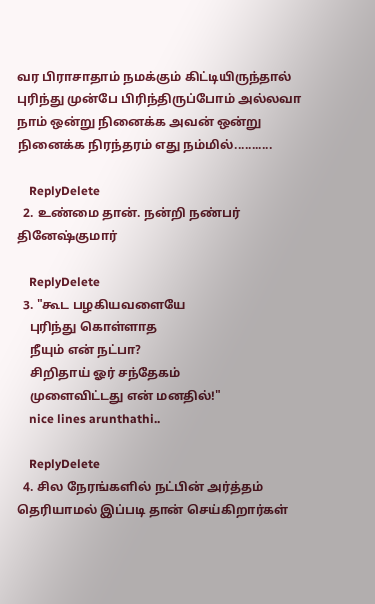வர பிராசாதாம் நமக்கும் கிட்டியிருந்தால் புரிந்து முன்பே பிரிந்திருப்போம் அல்லவா நாம் ஒன்று நினைக்க அவன் ஒன்று நினைக்க நிரந்தரம் எது நம்மில்...........

    ReplyDelete
  2. உண்மை தான். நன்றி நண்பர் தினேஷ்குமார்

    ReplyDelete
  3. "கூட பழகியவளையே
    புரிந்து கொள்ளாத
    நீயும் என் நட்பா?
    சிறிதாய் ஓர் சந்தேகம்
    முளைவிட்டது என் மனதில்!"
    nice lines arunthathi..

    ReplyDelete
  4. சில நேரங்களில் நட்பின் அர்த்தம் தெரியாமல் இப்படி தான் செய்கிறார்கள்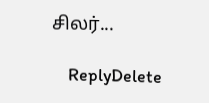சிலர்...

    ReplyDelete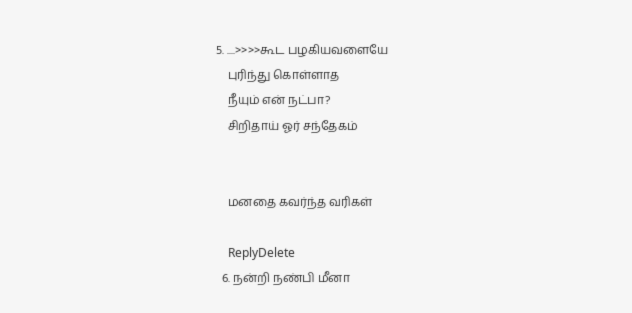5. ....>>>>கூட பழகியவளையே
    புரிந்து கொள்ளாத
    நீயும் என் நட்பா?
    சிறிதாய் ஓர் சந்தேகம்


    மனதை கவர்ந்த வரிகள்

    ReplyDelete
  6. நன்றி நண்பி மீனா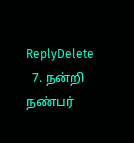ReplyDelete
  7. நன்றி நண்பர்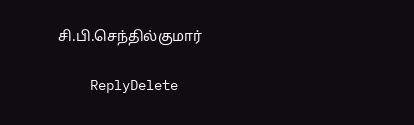சி.பி.செந்தில்குமார்

    ReplyDelete